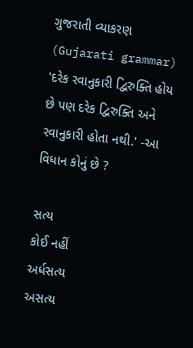ગુજરાતી વ્યાકરણ (Gujarati grammar)
'દરેક રવાનુકારી દ્વિરુક્તિ હોય છે પણ દરેક દ્વિરુક્તિ અને રવાનુકારી હોતા નથી.' -આ વિધાન કોનું છે ?

સત્ય
કોઈ નહીં
અર્ધસત્ય
અસત્ય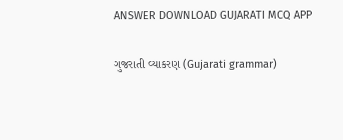ANSWER DOWNLOAD GUJARATI MCQ APP

ગુજરાતી વ્યાકરણ (Gujarati grammar)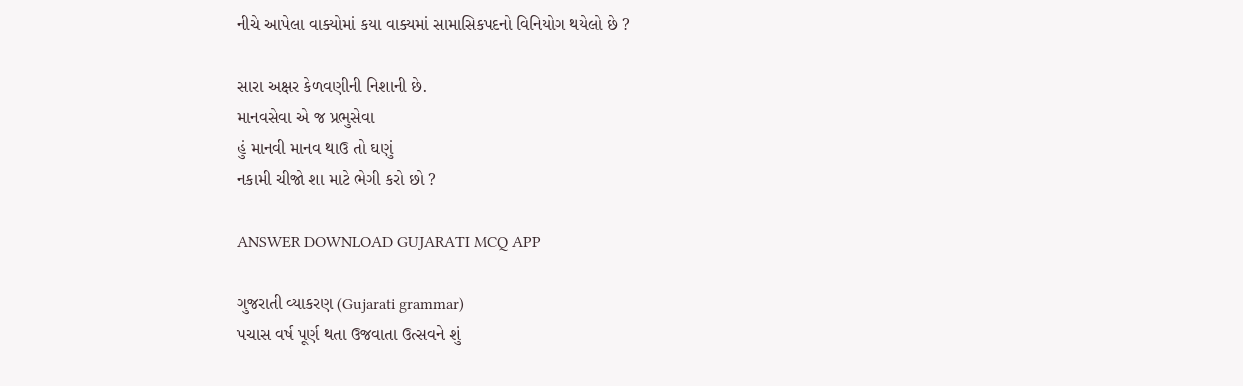નીચે આપેલા વાક્યોમાં કયા વાક્યમાં સામાસિકપદનો વિનિયોગ થયેલો છે ?

સારા અક્ષર કેળવણીની નિશાની છે.
માનવસેવા એ જ પ્રભુસેવા
હું માનવી માનવ થાઉ તો ઘણું
નકામી ચીજો શા માટે ભેગી કરો છો ?

ANSWER DOWNLOAD GUJARATI MCQ APP

ગુજરાતી વ્યાકરણ (Gujarati grammar)
પચાસ વર્ષ પૂર્ણ થતા ઉજવાતા ઉત્સવને શું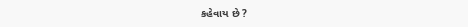કહેવાય છે ?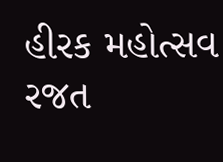હીરક મહોત્સવ
રજત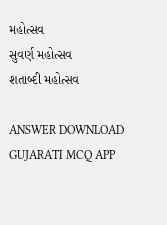મહોત્સવ
સુવર્ણ મહોત્સવ
શતાબ્દી મહોત્સવ

ANSWER DOWNLOAD GUJARATI MCQ APP